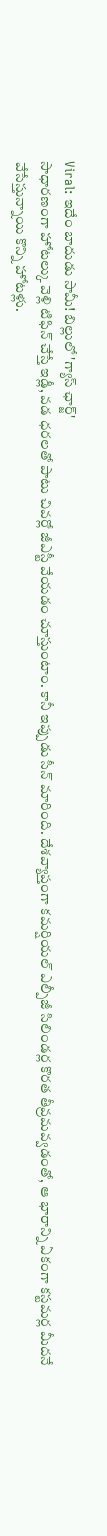Viral: ఇదేం బాదుడు సామీ! బిల్లులో 'గ్యాస్ ఛార్జ్'
సాధారణంగా హోటల్కు వెళ్లి టిఫిన్ చేస్తే ఇడ్లీ, వడ ధరలతో పాటు చివర్లో జీఎస్టీ వేయడం చూస్తుంటాం. కానీ ఇప్పుడు సీన్ మారింది. దేశవ్యాప్తంగా కమర్షియల్ ఎల్పీజీ సిలిండర్ల కొరత తీవ్రమవ్వడంతో, ఆ భారాన్ని ఏకంగా కస్టమర్ల మీదనే వేసేస్తున్నాయి కొన్ని హోటళ్లు.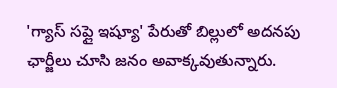'గ్యాస్ సప్లై ఇష్యూ' పేరుతో బిల్లులో అదనపు ఛార్జీలు చూసి జనం అవాక్కవుతున్నారు.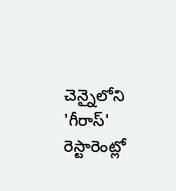చెన్నైలోని 'గీరాస్' రెస్టారెంట్లో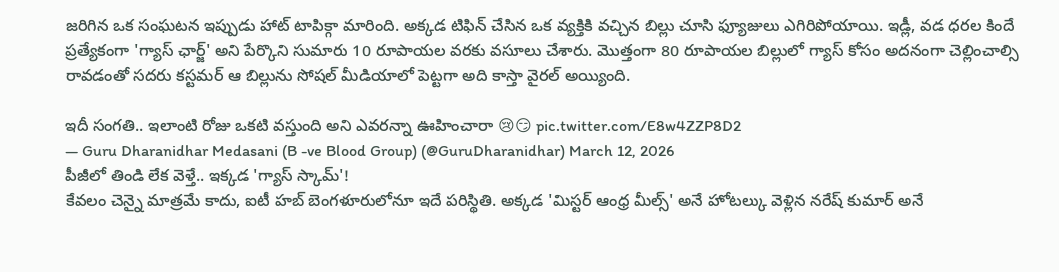జరిగిన ఒక సంఘటన ఇప్పుడు హాట్ టాపిక్గా మారింది. అక్కడ టిఫిన్ చేసిన ఒక వ్యక్తికి వచ్చిన బిల్లు చూసి ఫ్యూజులు ఎగిరిపోయాయి. ఇడ్లీ, వడ ధరల కిందే ప్రత్యేకంగా 'గ్యాస్ ఛార్జ్' అని పేర్కొని సుమారు 10 రూపాయల వరకు వసూలు చేశారు. మొత్తంగా 80 రూపాయల బిల్లులో గ్యాస్ కోసం అదనంగా చెల్లించాల్సి రావడంతో సదరు కస్టమర్ ఆ బిల్లును సోషల్ మీడియాలో పెట్టగా అది కాస్తా వైరల్ అయ్యింది.

ఇదీ సంగతి.. ఇలాంటి రోజు ఒకటి వస్తుంది అని ఎవరన్నా ఊహించారా 😢😏 pic.twitter.com/E8w4ZZP8D2
— Guru Dharanidhar Medasani (B -ve Blood Group) (@GuruDharanidhar) March 12, 2026
పీజీలో తిండి లేక వెళ్తే.. ఇక్కడ 'గ్యాస్ స్కామ్'!
కేవలం చెన్నై మాత్రమే కాదు, ఐటీ హబ్ బెంగళూరులోనూ ఇదే పరిస్థితి. అక్కడ 'మిస్టర్ ఆంధ్ర మీల్స్' అనే హోటల్కు వెళ్లిన నరేష్ కుమార్ అనే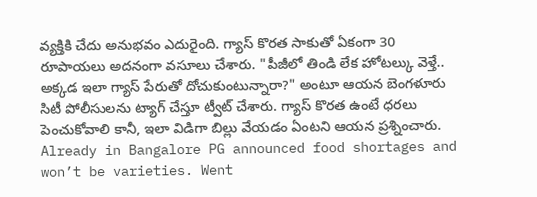వ్యక్తికి చేదు అనుభవం ఎదురైంది. గ్యాస్ కొరత సాకుతో ఏకంగా 30 రూపాయలు అదనంగా వసూలు చేశారు. "పీజీలో తిండి లేక హోటల్కు వెళ్తే.. అక్కడ ఇలా గ్యాస్ పేరుతో దోచుకుంటున్నారా?" అంటూ ఆయన బెంగళూరు సిటీ పోలీసులను ట్యాగ్ చేస్తూ ట్వీట్ చేశారు. గ్యాస్ కొరత ఉంటే ధరలు పెంచుకోవాలి కానీ, ఇలా విడిగా బిల్లు వేయడం ఏంటని ఆయన ప్రశ్నించారు.
Already in Bangalore PG announced food shortages and won’t be varieties. Went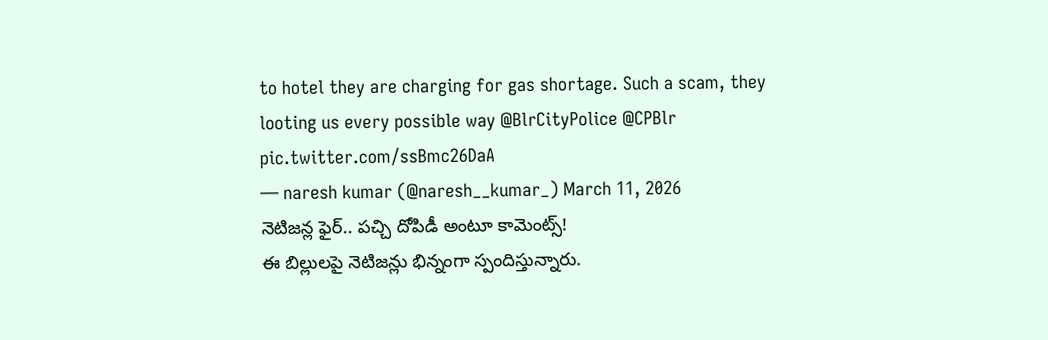to hotel they are charging for gas shortage. Such a scam, they looting us every possible way @BlrCityPolice @CPBlr pic.twitter.com/ssBmc26DaA
— naresh kumar (@naresh__kumar_) March 11, 2026
నెటిజన్ల ఫైర్.. పచ్చి దోపిడీ అంటూ కామెంట్స్!
ఈ బిల్లులపై నెటిజన్లు భిన్నంగా స్పందిస్తున్నారు.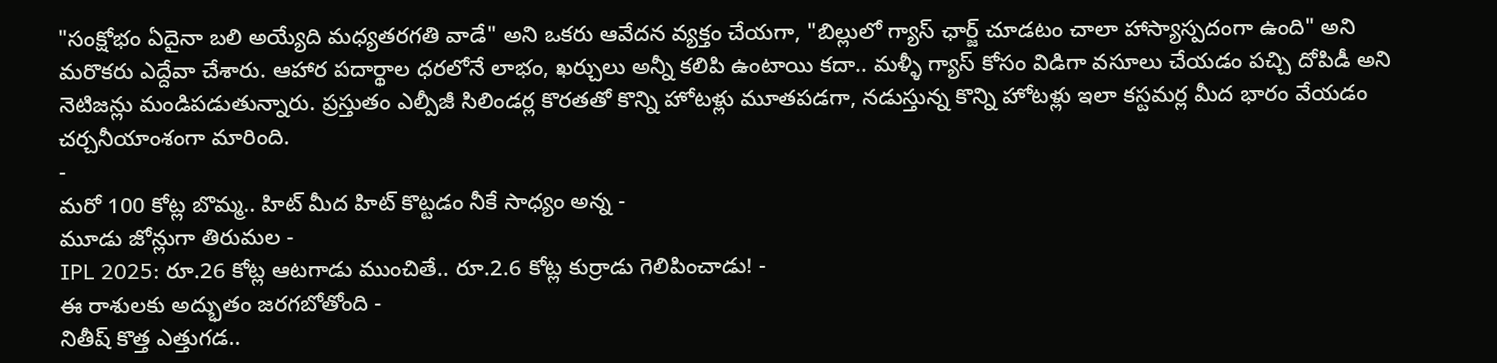"సంక్షోభం ఏదైనా బలి అయ్యేది మధ్యతరగతి వాడే" అని ఒకరు ఆవేదన వ్యక్తం చేయగా, "బిల్లులో గ్యాస్ ఛార్జ్ చూడటం చాలా హాస్యాస్పదంగా ఉంది" అని మరొకరు ఎద్దేవా చేశారు. ఆహార పదార్థాల ధరలోనే లాభం, ఖర్చులు అన్నీ కలిపి ఉంటాయి కదా.. మళ్ళీ గ్యాస్ కోసం విడిగా వసూలు చేయడం పచ్చి దోపిడీ అని నెటిజన్లు మండిపడుతున్నారు. ప్రస్తుతం ఎల్పీజీ సిలిండర్ల కొరతతో కొన్ని హోటళ్లు మూతపడగా, నడుస్తున్న కొన్ని హోటళ్లు ఇలా కస్టమర్ల మీద భారం వేయడం చర్చనీయాంశంగా మారింది.
-
మరో 100 కోట్ల బొమ్మ.. హిట్ మీద హిట్ కొట్టడం నీకే సాధ్యం అన్న -
మూడు జోన్లుగా తిరుమల -
IPL 2025: రూ.26 కోట్ల ఆటగాడు ముంచితే.. రూ.2.6 కోట్ల కుర్రాడు గెలిపించాడు! -
ఈ రాశులకు అద్భుతం జరగబోతోంది -
నితీష్ కొత్త ఎత్తుగడ..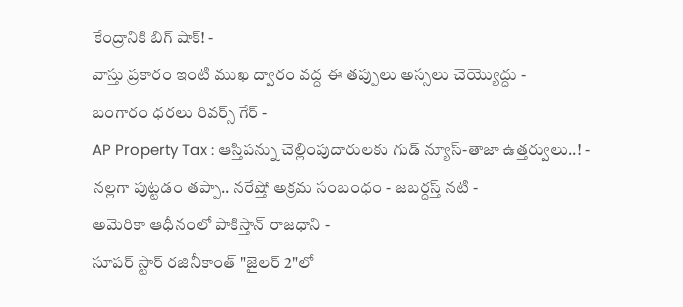కేంద్రానికి బిగ్ షాక్! -
వాస్తు ప్రకారం ఇంటి ముఖ ద్వారం వద్ద ఈ తప్పులు అస్సలు చెయ్యొద్దు -
బంగారం ధరలు రివర్స్ గేర్ -
AP Property Tax : ఆస్తిపన్ను చెల్లింపుదారులకు గుడ్ న్యూస్-తాజా ఉత్తర్వులు..! -
నల్లగా పుట్టడం తప్పా.. నరేష్తో అక్రమ సంబంధం - జబర్దస్త్ నటి -
అమెరికా ఆధీనంలో పాకిస్తాన్ రాజధాని -
సూపర్ స్టార్ రజినీకాంత్ "జైలర్ 2"లో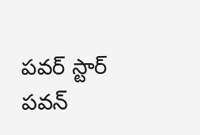పవర్ స్టార్ పవన్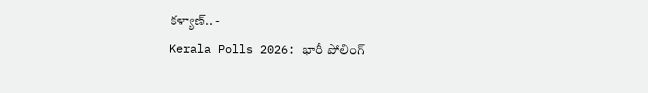కళ్యాణ్.. -
Kerala Polls 2026: భారీ పోలింగ్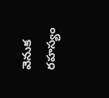వెనుక రహస్యం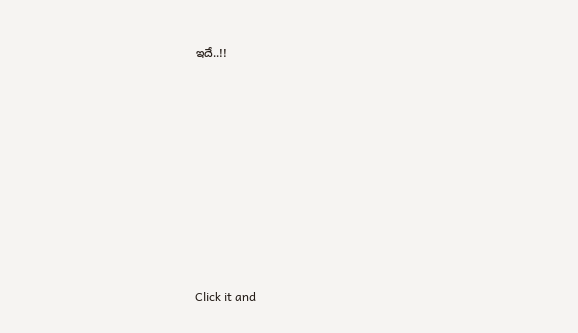ఇదే..!!












Click it and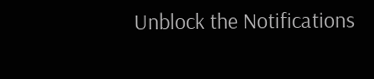Unblock the Notifications